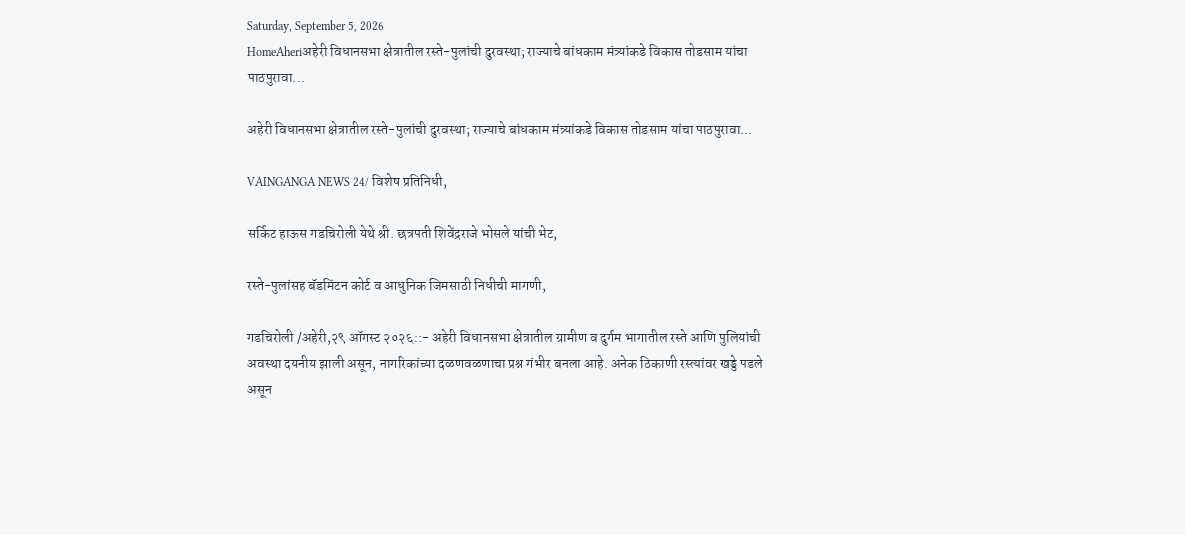Saturday, September 5, 2026
HomeAheriअहेरी विधानसभा क्षेत्रातील रस्ते-पुलांची दुरवस्था; राज्याचे बांधकाम मंत्र्यांकडे विकास तोडसाम यांचा पाठपुरावा...

अहेरी विधानसभा क्षेत्रातील रस्ते-पुलांची दुरवस्था; राज्याचे बांधकाम मंत्र्यांकडे विकास तोडसाम यांचा पाठपुरावा…

VAINGANGA NEWS 24/ विशेष प्रतिनिधी,

सर्किट हाऊस गडचिरोली येथे श्री. छत्रपती शिवेंद्रराजे भोसले यांची भेट,

रस्ते-पुलांसह बॅडमिंटन कोर्ट व आधुनिक जिमसाठी निधीची मागणी,

गडचिरोली /अहेरी,२९ ऑगस्ट २०२६::- अहेरी विधानसभा क्षेत्रातील ग्रामीण व दुर्गम भागातील रस्ते आणि पुलियांची अवस्था दयनीय झाली असून, नागरिकांच्या दळणवळणाचा प्रश्न गंभीर बनला आहे. अनेक ठिकाणी रस्त्यांवर खड्डे पडले असून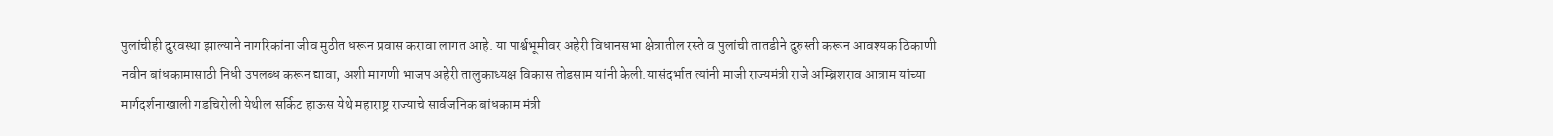पुलांचीही दुरवस्था झाल्याने नागरिकांना जीव मुठीत धरून प्रवास करावा लागत आहे. या पार्श्वभूमीवर अहेरी विधानसभा क्षेत्रातील रस्ते व पुलांची तातडीने दुरुस्ती करून आवश्यक ठिकाणी नवीन बांधकामासाठी निधी उपलब्ध करून द्यावा, अशी मागणी भाजप अहेरी तालुकाध्यक्ष विकास तोडसाम यांनी केली.यासंदर्भात त्यांनी माजी राज्यमंत्री राजे अम्ब्रिशराव आत्राम यांच्या मार्गदर्शनाखाली गडचिरोली येथील सर्किट हाऊस येथे महाराष्ट्र राज्याचे सार्वजनिक बांधकाम मंत्री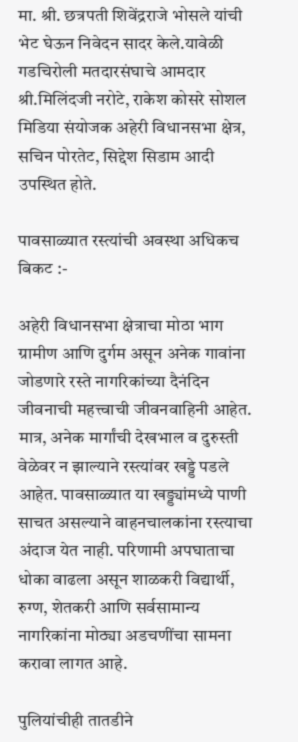मा. श्री. छत्रपती शिवेंद्रराजे भोसले यांची भेट घेऊन निवेदन सादर केले.यावेळी गडचिरोली मतदारसंघाचे आमदार श्री.मिलिंदजी नरोटे, राकेश कोसरे सोशल मिडिया संयोजक अहेरी विधानसभा क्षेत्र, सचिन पोरतेट, सिद्देश सिडाम आदी उपस्थित होते.

पावसाळ्यात रस्त्यांची अवस्था अधिकच बिकट :-

अहेरी विधानसभा क्षेत्राचा मोठा भाग ग्रामीण आणि दुर्गम असून अनेक गावांना जोडणारे रस्ते नागरिकांच्या दैनंदिन जीवनाची महत्त्वाची जीवनवाहिनी आहेत. मात्र, अनेक मार्गांची देखभाल व दुरुस्ती वेळेवर न झाल्याने रस्त्यांवर खड्डे पडले आहेत. पावसाळ्यात या खड्ड्यांमध्ये पाणी साचत असल्याने वाहनचालकांना रस्त्याचा अंदाज येत नाही. परिणामी अपघाताचा धोका वाढला असून शाळकरी विद्यार्थी, रुग्ण, शेतकरी आणि सर्वसामान्य नागरिकांना मोठ्या अडचणींचा सामना करावा लागत आहे.

पुलियांचीही तातडीने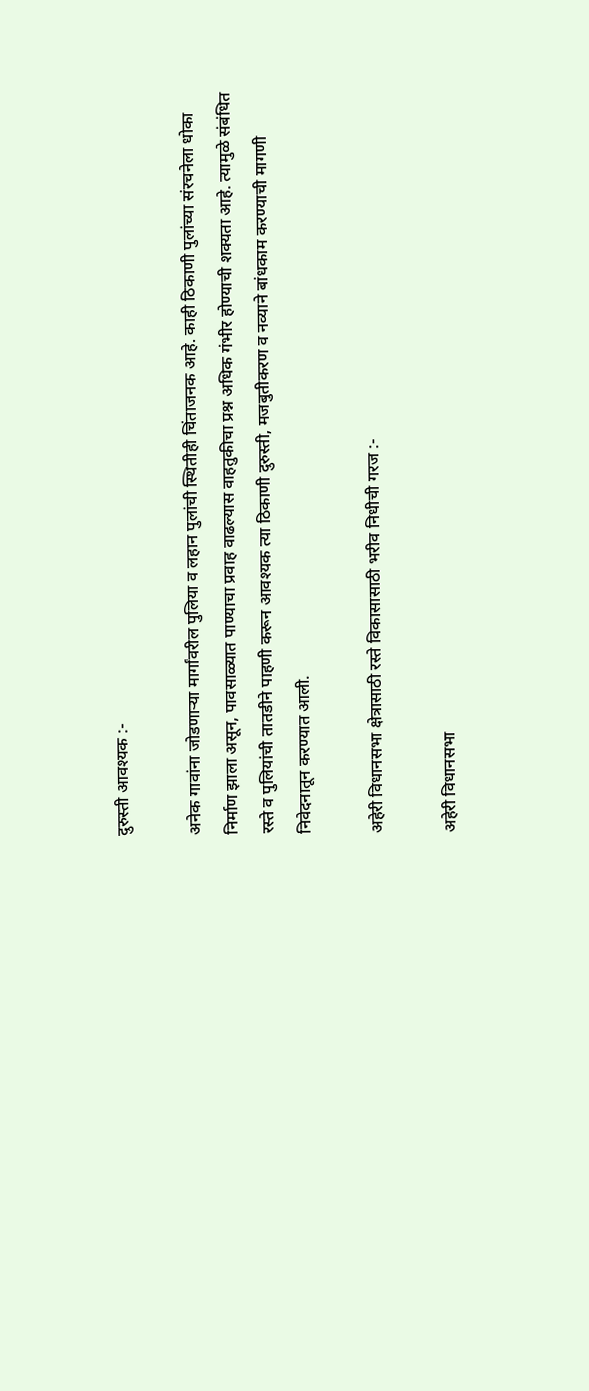दुरुस्ती आवश्यक :-

अनेक गावांना जोडणाऱ्या मार्गांवरील पुलिया व लहान पुलांची स्थितीही चिंताजनक आहे. काही ठिकाणी पुलांच्या संरचनेला धोका निर्माण झाला असून, पावसाळ्यात पाण्याचा प्रवाह वाढल्यास वाहतुकीचा प्रश्न अधिक गंभीर होण्याची शक्यता आहे. त्यामुळे संबंधित रस्ते व पुलियांची तातडीने पाहणी करून आवश्यक त्या ठिकाणी दुरुस्ती, मजबुतीकरण व नव्याने बांधकाम करण्याची मागणी निवेदनातून करण्यात आली.

अहेरी विधानसभा क्षेत्रासाठी रस्ते विकासासाठी भरीव निधीची गरज :-

अहेरी विधानसभा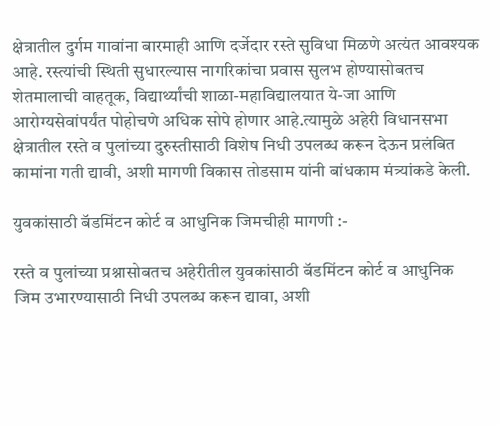क्षेत्रातील दुर्गम गावांना बारमाही आणि दर्जेदार रस्ते सुविधा मिळणे अत्यंत आवश्यक आहे. रस्त्यांची स्थिती सुधारल्यास नागरिकांचा प्रवास सुलभ होण्यासोबतच शेतमालाची वाहतूक, विद्यार्थ्यांची शाळा-महाविद्यालयात ये-जा आणि आरोग्यसेवांपर्यंत पोहोचणे अधिक सोपे होणार आहे.त्यामुळे अहेरी विधानसभा क्षेत्रातील रस्ते व पुलांच्या दुरुस्तीसाठी विशेष निधी उपलब्ध करून देऊन प्रलंबित कामांना गती द्यावी, अशी मागणी विकास तोडसाम यांनी बांधकाम मंत्र्यांकडे केली.

युवकांसाठी बॅडमिंटन कोर्ट व आधुनिक जिमचीही मागणी :-

रस्ते व पुलांच्या प्रश्नासोबतच अहेरीतील युवकांसाठी बॅडमिंटन कोर्ट व आधुनिक जिम उभारण्यासाठी निधी उपलब्ध करून द्यावा, अशी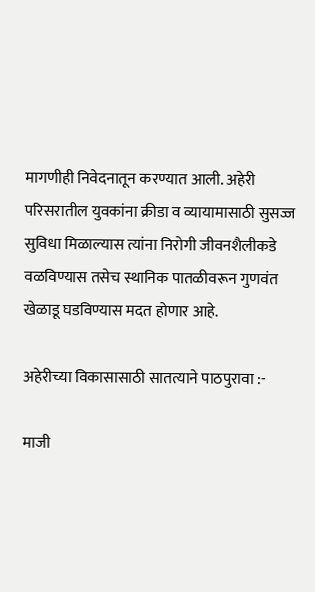मागणीही निवेदनातून करण्यात आली. अहेरी परिसरातील युवकांना क्रीडा व व्यायामासाठी सुसज्ज सुविधा मिळाल्यास त्यांना निरोगी जीवनशैलीकडे वळविण्यास तसेच स्थानिक पातळीवरून गुणवंत खेळाडू घडविण्यास मदत होणार आहे.

अहेरीच्या विकासासाठी सातत्याने पाठपुरावा :-

माजी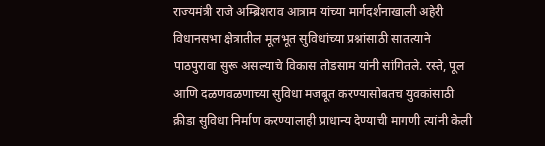राज्यमंत्री राजे अम्ब्रिशराव आत्राम यांच्या मार्गदर्शनाखाली अहेरी विधानसभा क्षेत्रातील मूलभूत सुविधांच्या प्रश्नांसाठी सातत्याने पाठपुरावा सुरू असल्याचे विकास तोडसाम यांनी सांगितले. रस्ते, पूल आणि दळणवळणाच्या सुविधा मजबूत करण्यासोबतच युवकांसाठी क्रीडा सुविधा निर्माण करण्यालाही प्राधान्य देण्याची मागणी त्यांनी केली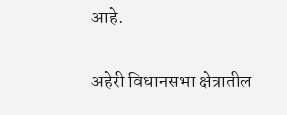आहे.

अहेरी विधानसभा क्षेत्रातील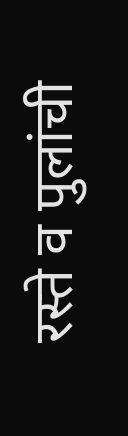रस्ते व पुलांची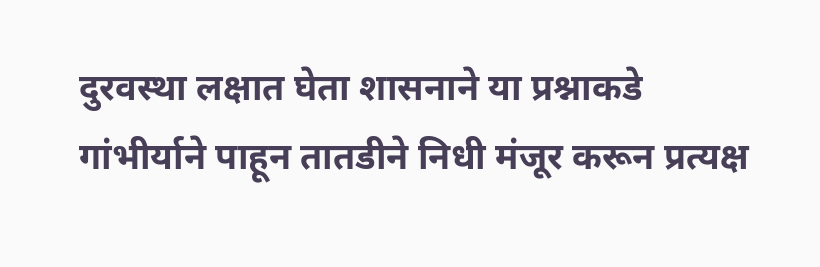दुरवस्था लक्षात घेता शासनाने या प्रश्नाकडे गांभीर्याने पाहून तातडीने निधी मंजूर करून प्रत्यक्ष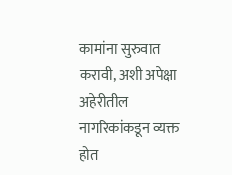कामांना सुरुवात करावी, अशी अपेक्षा अहेरीतील नागरिकांकडून व्यक्त होत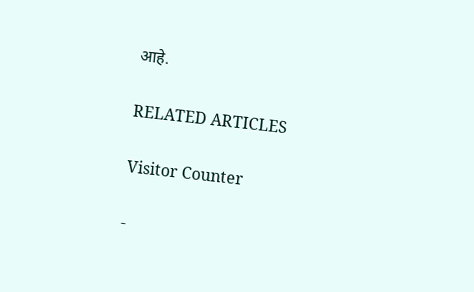आहे.

RELATED ARTICLES

Visitor Counter

-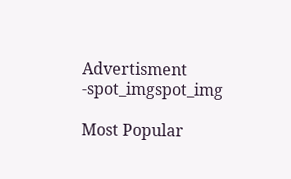Advertisment -spot_imgspot_img

Most Popular